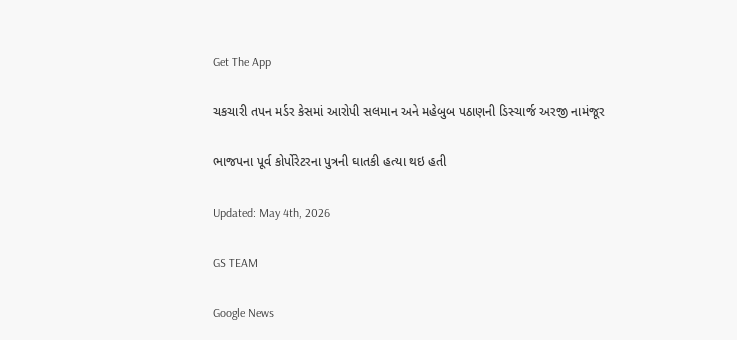Get The App

ચકચારી તપન મર્ડર કેસમાં આરોપી સલમાન અને મહેબુબ પઠાણની ડિસ્ચાર્જ અરજી નામંજૂર

ભાજપના પૂર્વ કોર્પોરેટરના પુત્રની ઘાતકી હત્યા થઇ હતી

Updated: May 4th, 2026

GS TEAM

Google News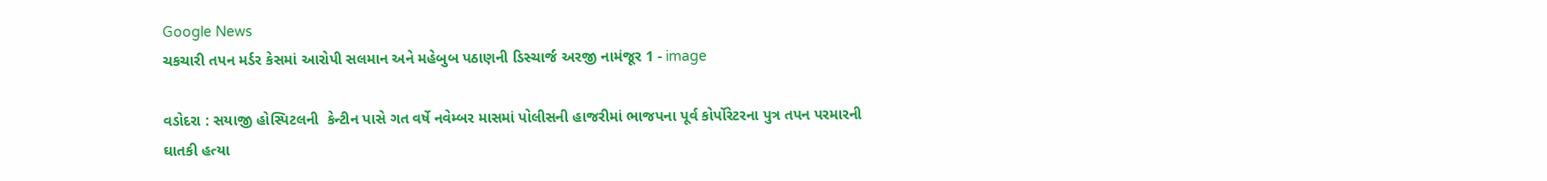Google News
ચકચારી તપન મર્ડર કેસમાં આરોપી સલમાન અને મહેબુબ પઠાણની ડિસ્ચાર્જ અરજી નામંજૂર 1 - image

વડોદરા : સયાજી હોસ્પિટલની  કેન્ટીન પાસે ગત વર્ષે નવેમ્બર માસમાં પોલીસની હાજરીમાં ભાજપના પૂર્વ કોર્પોરેટરના પુત્ર તપન પરમારની ઘાતકી હત્યા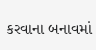કરવાના બનાવમાં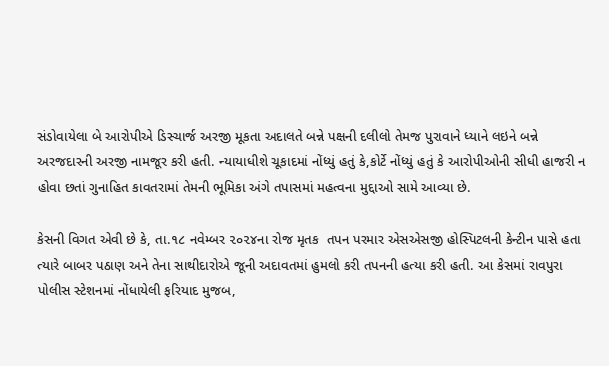સંડોવાયેલા બે આરોપીએ ડિસ્ચાર્જ અરજી મૂકતા અદાલતે બન્ને પક્ષની દલીલો તેમજ પુરાવાને ધ્યાને લઇને બન્ને અરજદારની અરજી નામજૂર કરી હતી. ન્યાયાધીશે ચૂકાદમાં નોંધ્યું હતું કે,કોર્ટે નોંધ્યું હતું કે આરોપીઓની સીધી હાજરી ન હોવા છતાં ગુનાહિત કાવતરામાં તેમની ભૂમિકા અંગે તપાસમાં મહત્વના મુદ્દાઓ સામે આવ્યા છે.

કેસની વિગત એવી છે કે, તા.૧૮ નવેમ્બર ૨૦૨૪ના રોજ મૃતક  તપન પરમાર એસએસજી હોસ્પિટલની કેન્ટીન પાસે હતા ત્યારે બાબર પઠાણ અને તેના સાથીદારોએ જૂની અદાવતમાં હુમલો કરી તપનની હત્યા કરી હતી. આ કેસમાં રાવપુરા પોલીસ સ્ટેશનમાં નોંધાયેલી ફરિયાદ મુજબ,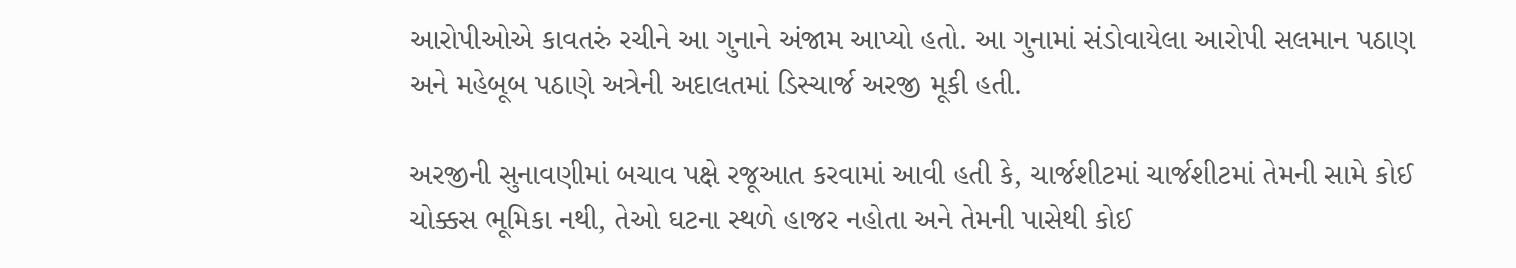આરોપીઓએ કાવતરું રચીને આ ગુનાને અંજામ આપ્યો હતો. આ ગુનામાં સંડોવાયેલા આરોપી સલમાન પઠાણ અને મહેબૂબ પઠાણે અત્રેની અદાલતમાં ડિસ્ચાર્જ અરજી મૂકી હતી.

અરજીની સુનાવણીમાં બચાવ પક્ષે રજૂઆત કરવામાં આવી હતી કે, ચાર્જશીટમાં ચાર્જશીટમાં તેમની સામે કોઈ ચોક્કસ ભૂમિકા નથી, તેઓ ઘટના સ્થળે હાજર નહોતા અને તેમની પાસેથી કોઈ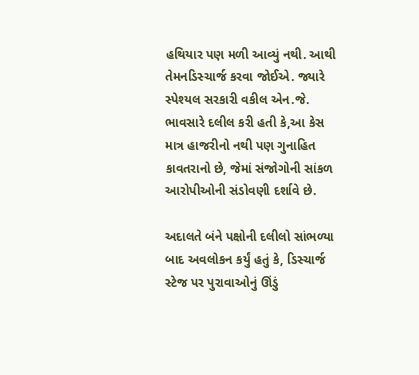હથિયાર પણ મળી આવ્યું નથી. આથી તેમનડિસ્ચાર્જ કરવા જોઈએ. જ્યારે સ્પેશ્યલ સરકારી વકીલ એન.જે. ભાવસારે દલીલ કરી હતી કે,આ કેસ માત્ર હાજરીનો નથી પણ ગુનાહિત કાવતરાનો છે, જેમાં સંજોગોની સાંકળ આરોપીઓની સંડોવણી દર્શાવે છે.

અદાલતે બંને પક્ષોની દલીલો સાંભળ્યા બાદ અવલોકન કર્યું હતું કે, ડિસ્ચાર્જ સ્ટેજ પર પુરાવાઓનું ઊંડું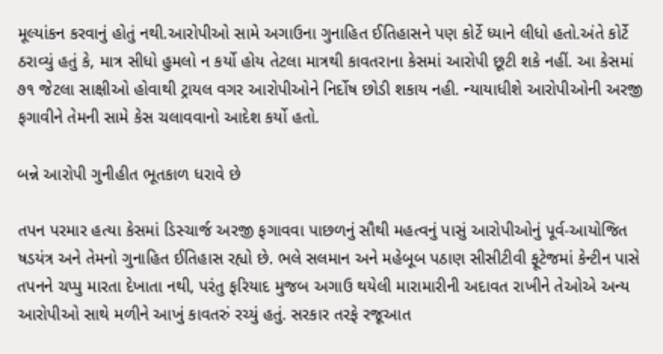મૂલ્યાંકન કરવાનું હોતું નથી.આરોપીઓ સામે અગાઉના ગુનાહિત ઈતિહાસને પણ કોર્ટે ધ્યાને લીધો હતો.અંતે કોર્ટે ઠરાવ્યું હતું કે, માત્ર સીધો હુમલો ન કર્યો હોય તેટલા માત્રથી કાવતરાના કેસમાં આરોપી છૂટી શકે નહીં. આ કેસમાં ૭૧ જેટલા સાક્ષીઓ હોવાથી ટ્રાયલ વગર આરોપીઓને નિર્દોષ છોડી શકાય નહી. ન્યાયાધીશે આરોપીઓની અરજી ફગાવીને તેમની સામે કેસ ચલાવવાનો આદેશ કર્યો હતો.

બન્ને આરોપી ગુનીહીત ભૂતકાળ ધરાવે છે

તપન પરમાર હત્યા કેસમાં ડિસ્ચાર્જ અરજી ફગાવવા પાછળનું સૌથી મહત્વનું પાસું આરોપીઓનું પૂર્વ-આયોજિત ષડયંત્ર અને તેમનો ગુનાહિત ઈતિહાસ રહ્યો છે. ભલે સલમાન અને મહેબૂબ પઠાણ સીસીટીવી ફૂટેજમાં કેન્ટીન પાસે તપનને ચપ્પુ મારતા દેખાતા નથી, પરંતુ ફરિયાદ મુજબ અગાઉ થયેલી મારામારીની અદાવત રાખીને તેઓએ અન્ય આરોપીઓ સાથે મળીને આખું કાવતરું રચ્યું હતું. સરકાર તરફે રજૂઆત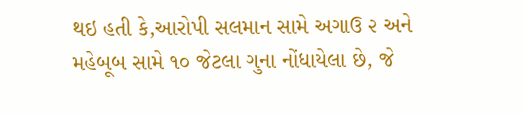થઇ હતી કે,આરોપી સલમાન સામે અગાઉ ૨ અને મહેબૂબ સામે ૧૦ જેટલા ગુના નોંધાયેલા છે, જે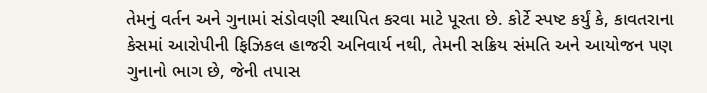તેમનું વર્તન અને ગુનામાં સંડોવણી સ્થાપિત કરવા માટે પૂરતા છે. કોર્ટે સ્પષ્ટ કર્યું કે, કાવતરાના કેસમાં આરોપીની ફિઝિકલ હાજરી અનિવાર્ય નથી, તેમની સક્રિય સંમતિ અને આયોજન પણ ગુનાનો ભાગ છે, જેની તપાસ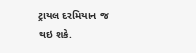ટ્રાયલ દરમિયાન જ થઇ શકે.